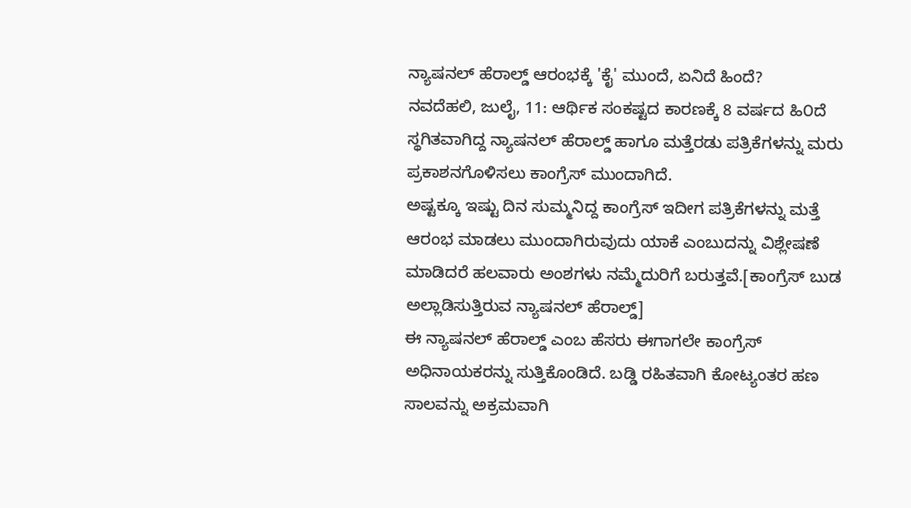ನ್ಯಾಷನಲ್ ಹೆರಾಲ್ಡ್ ಆರಂಭಕ್ಕೆ 'ಕೈ' ಮುಂದೆ, ಏನಿದೆ ಹಿಂದೆ?
ನವದೆಹಲಿ, ಜುಲೈ, 11: ಆರ್ಥಿಕ ಸಂಕಷ್ಟದ ಕಾರಣಕ್ಕೆ 8 ವರ್ಷದ ಹಿ೦ದೆ ಸ್ಥಗಿತವಾಗಿದ್ದ ನ್ಯಾಷನಲ್ ಹೆರಾಲ್ಡ್ ಹಾಗೂ ಮತ್ತೆರಡು ಪತ್ರಿಕೆಗಳನ್ನು ಮರು ಪ್ರಕಾಶನಗೊಳಿಸಲು ಕಾಂಗ್ರೆಸ್ ಮುಂದಾಗಿದೆ.
ಅಷ್ಟಕ್ಕೂ ಇಷ್ಟು ದಿನ ಸುಮ್ಮನಿದ್ದ ಕಾಂಗ್ರೆಸ್ ಇದೀಗ ಪತ್ರಿಕೆಗಳನ್ನು ಮತ್ತೆ ಆರಂಭ ಮಾಡಲು ಮುಂದಾಗಿರುವುದು ಯಾಕೆ ಎಂಬುದನ್ನು ವಿಶ್ಲೇಷಣೆ ಮಾಡಿದರೆ ಹಲವಾರು ಅಂಶಗಳು ನಮ್ಮೆದುರಿಗೆ ಬರುತ್ತವೆ.[ಕಾಂಗ್ರೆಸ್ ಬುಡ ಅಲ್ಲಾಡಿಸುತ್ತಿರುವ ನ್ಯಾಷನಲ್ ಹೆರಾಲ್ಡ್]
ಈ ನ್ಯಾಷನಲ್ ಹೆರಾಲ್ಡ್ ಎಂಬ ಹೆಸರು ಈಗಾಗಲೇ ಕಾಂಗ್ರೆಸ್ ಅಧಿನಾಯಕರನ್ನು ಸುತ್ತಿಕೊಂಡಿದೆ. ಬಡ್ಡಿ ರಹಿತವಾಗಿ ಕೋಟ್ಯಂತರ ಹಣ ಸಾಲವನ್ನು ಅಕ್ರಮವಾಗಿ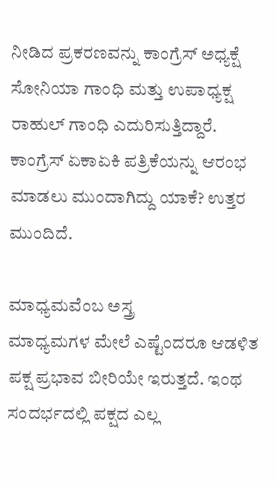ನೀಡಿದ ಪ್ರಕರಣವನ್ನು ಕಾಂಗ್ರೆಸ್ ಅಧ್ಯಕ್ಷೆ ಸೋನಿಯಾ ಗಾಂಧಿ ಮತ್ತು ಉಪಾಧ್ಯಕ್ಷ ರಾಹುಲ್ ಗಾಂಧಿ ಎದುರಿಸುತ್ತಿದ್ದಾರೆ. ಕಾಂಗ್ರೆಸ್ ಏಕಾಏಕಿ ಪತ್ರಿಕೆಯನ್ನು ಆರಂಭ ಮಾಡಲು ಮುಂದಾಗಿದ್ದು ಯಾಕೆ? ಉತ್ತರ ಮುಂದಿದೆ.

ಮಾಧ್ಯಮವೆಂಬ ಅಸ್ತ್ರ
ಮಾಧ್ಯಮಗಳ ಮೇಲೆ ಎಷ್ಟೆಂದರೂ ಆಡಳಿತ ಪಕ್ಷ ಪ್ರಭಾವ ಬೀರಿಯೇ ಇರುತ್ತದೆ. ಇಂಥ ಸಂದರ್ಭದಲ್ಲಿ ಪಕ್ಷದ ಎಲ್ಲ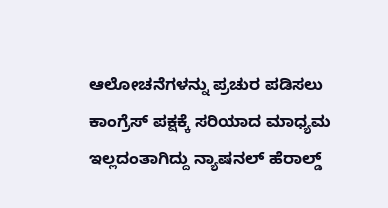ಆಲೋಚನೆಗಳನ್ನು ಪ್ರಚುರ ಪಡಿಸಲು ಕಾಂಗ್ರೆಸ್ ಪಕ್ಷಕ್ಕೆ ಸರಿಯಾದ ಮಾಧ್ಯಮ ಇಲ್ಲದಂತಾಗಿದ್ದು ನ್ಯಾಷನಲ್ ಹೆರಾಲ್ಡ್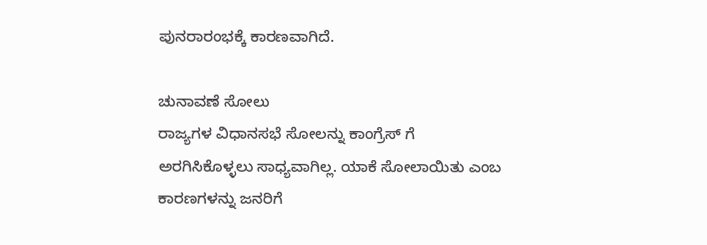ಪುನರಾರಂಭಕ್ಕೆ ಕಾರಣವಾಗಿದೆ.

ಚುನಾವಣೆ ಸೋಲು
ರಾಜ್ಯಗಳ ವಿಧಾನಸಭೆ ಸೋಲನ್ನು ಕಾಂಗ್ರೆಸ್ ಗೆ ಅರಗಿಸಿಕೊಳ್ಳಲು ಸಾಧ್ಯವಾಗಿಲ್ಲ. ಯಾಕೆ ಸೋಲಾಯಿತು ಎಂಬ ಕಾರಣಗಳನ್ನು ಜನರಿಗೆ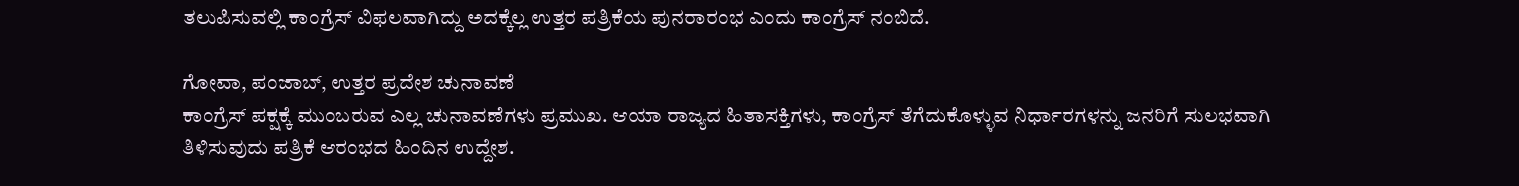ತಲುಪಿಸುವಲ್ಲಿ ಕಾಂಗ್ರೆಸ್ ವಿಫಲವಾಗಿದ್ದು ಅದಕ್ಕೆಲ್ಲ ಉತ್ತರ ಪತ್ರಿಕೆಯ ಪುನರಾರಂಭ ಎಂದು ಕಾಂಗ್ರೆಸ್ ನಂಬಿದೆ.

ಗೋವಾ, ಪಂಜಾಬ್, ಉತ್ತರ ಪ್ರದೇಶ ಚುನಾವಣೆ
ಕಾಂಗ್ರೆಸ್ ಪಕ್ಷಕ್ಕೆ ಮುಂಬರುವ ಎಲ್ಲ ಚುನಾವಣೆಗಳು ಪ್ರಮುಖ. ಆಯಾ ರಾಜ್ಯದ ಹಿತಾಸಕ್ತಿಗಳು, ಕಾಂಗ್ರೆಸ್ ತೆಗೆದುಕೊಳ್ಳುವ ನಿರ್ಧಾರಗಳನ್ನು ಜನರಿಗೆ ಸುಲಭವಾಗಿ ತಿಳಿಸುವುದು ಪತ್ರಿಕೆ ಆರಂಭದ ಹಿಂದಿನ ಉದ್ದೇಶ.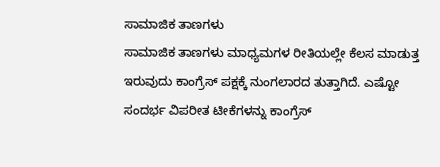ಸಾಮಾಜಿಕ ತಾಣಗಳು
ಸಾಮಾಜಿಕ ತಾಣಗಳು ಮಾಧ್ಯಮಗಳ ರೀತಿಯಲ್ಲೇ ಕೆಲಸ ಮಾಡುತ್ತ ಇರುವುದು ಕಾಂಗ್ರೆಸ್ ಪಕ್ಷಕ್ಕೆ ನುಂಗಲಾರದ ತುತ್ತಾಗಿದೆ. ಎಷ್ಟೋ ಸಂದರ್ಭ ವಿಪರೀತ ಟೀಕೆಗಳನ್ನು ಕಾಂಗ್ರೆಸ್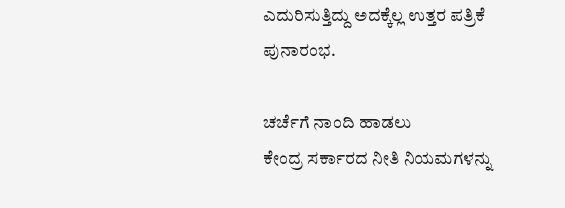ಎದುರಿಸುತ್ತಿದ್ದು ಅದಕ್ಕೆಲ್ಲ ಉತ್ತರ ಪತ್ರಿಕೆ ಪುನಾರಂಭ.

ಚರ್ಚೆಗೆ ನಾಂದಿ ಹಾಡಲು
ಕೇಂದ್ರ ಸರ್ಕಾರದ ನೀತಿ ನಿಯಮಗಳನ್ನು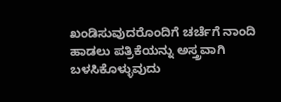ಖಂಡಿಸುವುದರೊಂದಿಗೆ ಚರ್ಚೆಗೆ ನಾಂದಿ ಹಾಡಲು ಪತ್ರಿಕೆಯನ್ನು ಅಸ್ತ್ರವಾಗಿ ಬಳಸಿಕೊಳ್ಳುವುದು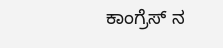ಕಾಂಗ್ರೆಸ್ ನ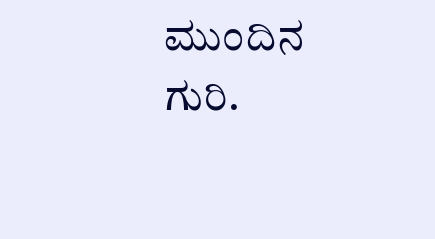ಮುಂದಿನ ಗುರಿ.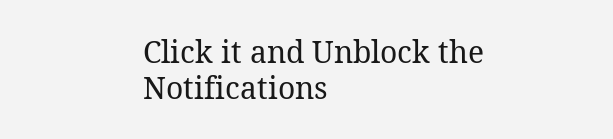Click it and Unblock the Notifications